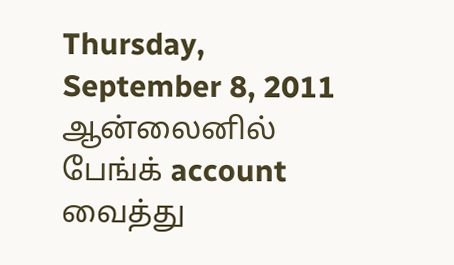Thursday, September 8, 2011
ஆன்லைனில் பேங்க் account வைத்து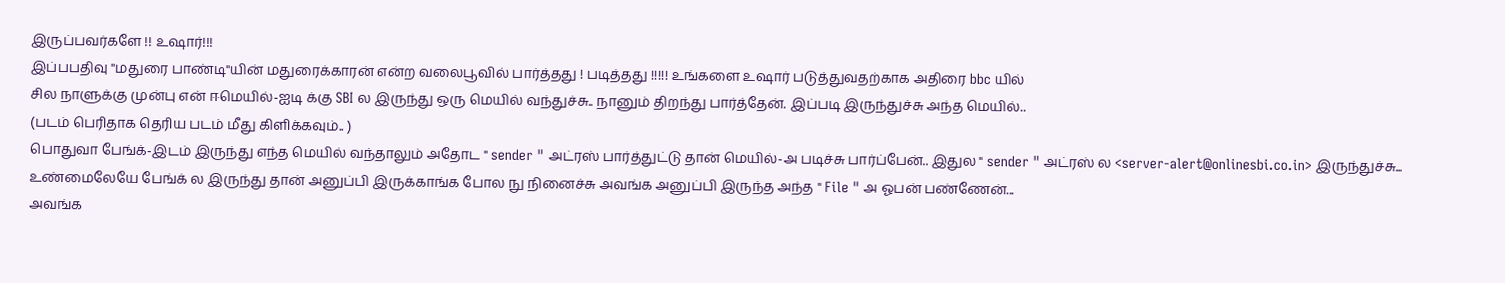இருப்பவர்களே !! உஷார்!!!
இப்பபதிவு ''மதுரை பாண்டி''யின் மதுரைக்காரன் என்ற வலைபூவில் பார்த்தது ! படித்தது !!!!! உங்களை உஷார் படுத்துவதற்காக அதிரை bbc யில்
சில நாளுக்கு முன்பு என் ஈமெயில்-ஐடி க்கு SBI ல இருந்து ஒரு மெயில் வந்துச்சு.. நானும் திறந்து பார்த்தேன். இப்படி இருந்துச்சு அந்த மெயில்..
(படம் பெரிதாக தெரிய படம் மீது கிளிக்கவும்.. )
பொதுவா பேங்க்-இடம் இருந்து எந்த மெயில் வந்தாலும் அதோட " sender " அட்ரஸ் பார்த்துட்டு தான் மெயில்-அ படிச்சு பார்ப்பேன்.. இதுல " sender " அட்ரஸ் ல <server-alert@onlinesbi.co.in> இருந்துச்சு... உண்மைலேயே பேங்க் ல இருந்து தான் அனுப்பி இருக்காங்க போல நு நினைச்சு அவங்க அனுப்பி இருந்த அந்த " File " அ ஓபன் பண்ணேன்...
அவங்க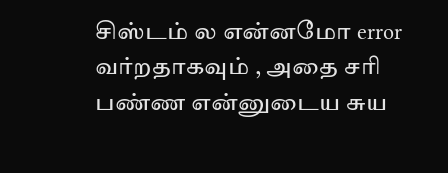சிஸ்டம் ல என்னமோ error வர்றதாகவும் , அதை சரி பண்ண என்னுடைய சுய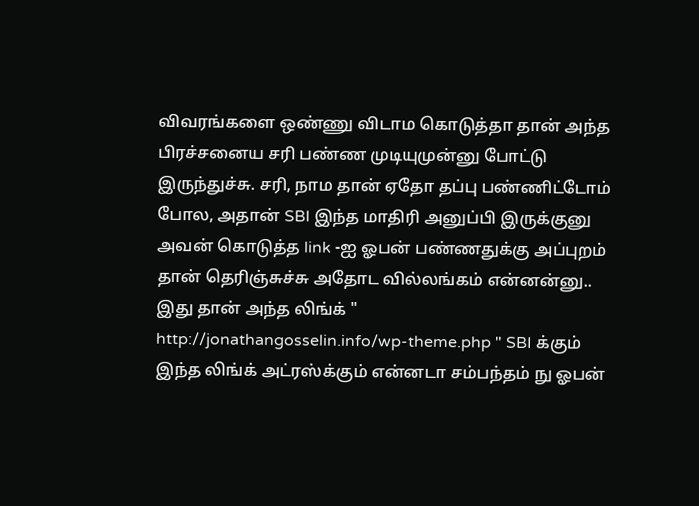விவரங்களை ஒண்ணு விடாம கொடுத்தா தான் அந்த பிரச்சனைய சரி பண்ண முடியுமுன்னு போட்டு இருந்துச்சு. சரி, நாம தான் ஏதோ தப்பு பண்ணிட்டோம் போல, அதான் SBI இந்த மாதிரி அனுப்பி இருக்குனு அவன் கொடுத்த link -ஐ ஓபன் பண்ணதுக்கு அப்புறம் தான் தெரிஞ்சுச்சு அதோட வில்லங்கம் என்னன்னு..
இது தான் அந்த லிங்க் " http://jonathangosselin.info/wp-theme.php " SBI க்கும் இந்த லிங்க் அட்ரஸ்க்கும் என்னடா சம்பந்தம் நு ஓபன்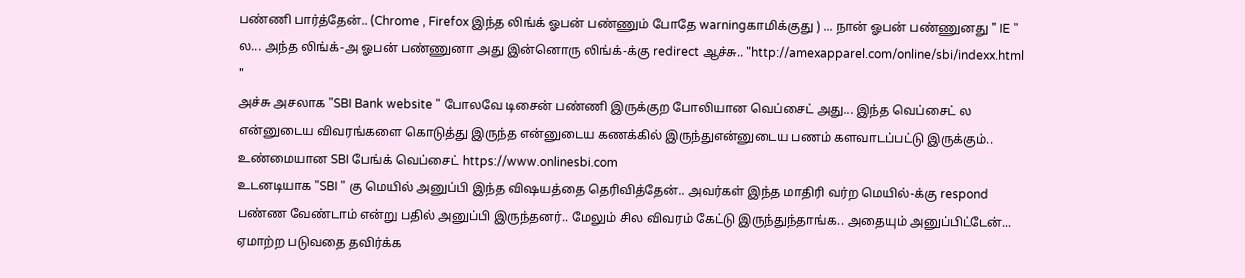பண்ணி பார்த்தேன்.. (Chrome , Firefox இந்த லிங்க் ஓபன் பண்ணும் போதே warningகாமிக்குது ) ... நான் ஓபன் பண்ணுனது " IE " ல... அந்த லிங்க்-அ ஓபன் பண்ணுனா அது இன்னொரு லிங்க்-க்கு redirect ஆச்சு.. "http://amexapparel.com/online/sbi/indexx.html "
அச்சு அசலாக "SBI Bank website " போலவே டிசைன் பண்ணி இருக்குற போலியான வெப்சைட் அது... இந்த வெப்சைட் ல என்னுடைய விவரங்களை கொடுத்து இருந்த என்னுடைய கணக்கில் இருந்துஎன்னுடைய பணம் களவாடப்பட்டு இருக்கும்.. உண்மையான SBI பேங்க் வெப்சைட் https://www.onlinesbi.com
உடனடியாக "SBI " கு மெயில் அனுப்பி இந்த விஷயத்தை தெரிவித்தேன்.. அவர்கள் இந்த மாதிரி வர்ற மெயில்-க்கு respond பண்ண வேண்டாம் என்று பதில் அனுப்பி இருந்தனர்.. மேலும் சில விவரம் கேட்டு இருந்துந்தாங்க.. அதையும் அனுப்பிட்டேன்...
ஏமாற்ற படுவதை தவிர்க்க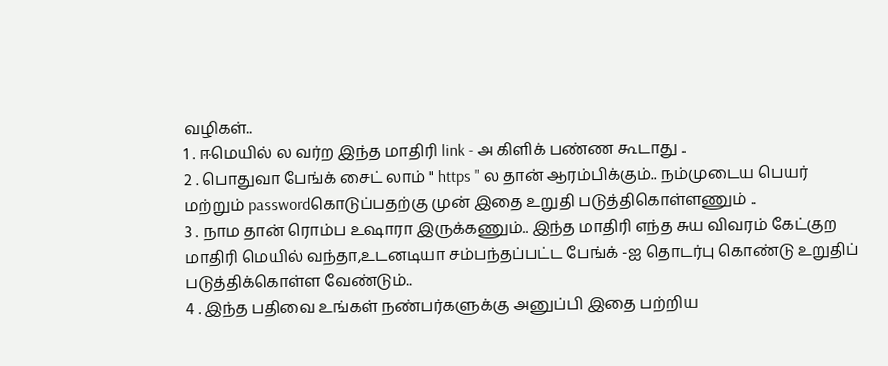வழிகள்..
1 . ஈமெயில் ல வர்ற இந்த மாதிரி link - அ கிளிக் பண்ண கூடாது ..
2 . பொதுவா பேங்க் சைட் லாம் " https " ல தான் ஆரம்பிக்கும்.. நம்முடைய பெயர் மற்றும் passwordகொடுப்பதற்கு முன் இதை உறுதி படுத்திகொள்ளணும் ..
3 . நாம தான் ரொம்ப உஷாரா இருக்கணும்.. இந்த மாதிரி எந்த சுய விவரம் கேட்குற மாதிரி மெயில் வந்தா,உடனடியா சம்பந்தப்பட்ட பேங்க் -ஐ தொடர்பு கொண்டு உறுதிப் படுத்திக்கொள்ள வேண்டும்..
4 . இந்த பதிவை உங்கள் நண்பர்களுக்கு அனுப்பி இதை பற்றிய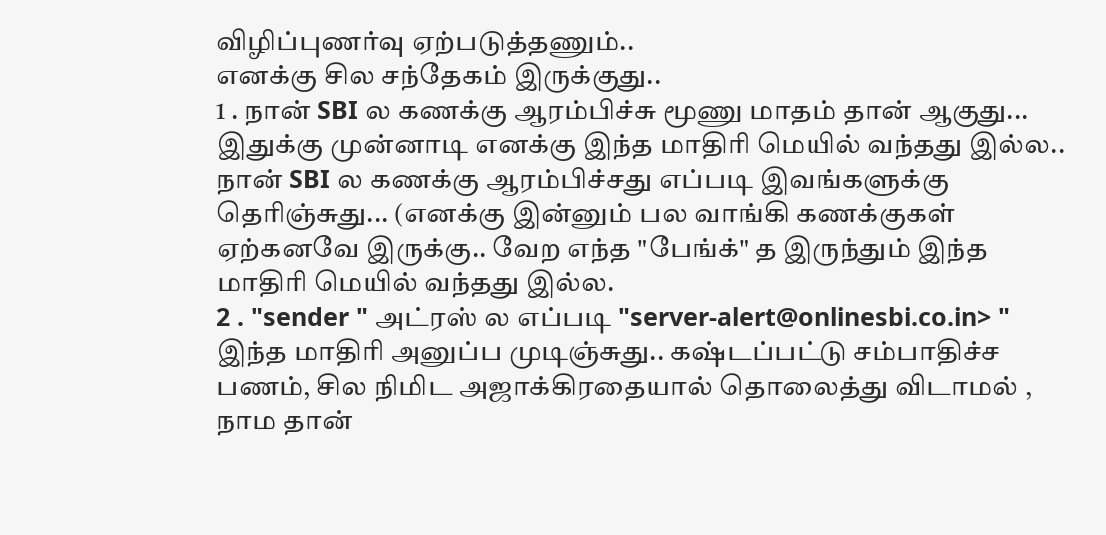விழிப்புணர்வு ஏற்படுத்தணும்..
எனக்கு சில சந்தேகம் இருக்குது..
1 . நான் SBI ல கணக்கு ஆரம்பிச்சு மூணு மாதம் தான் ஆகுது... இதுக்கு முன்னாடி எனக்கு இந்த மாதிரி மெயில் வந்தது இல்ல.. நான் SBI ல கணக்கு ஆரம்பிச்சது எப்படி இவங்களுக்கு தெரிஞ்சுது... (எனக்கு இன்னும் பல வாங்கி கணக்குகள் ஏற்கனவே இருக்கு.. வேற எந்த "பேங்க்" த இருந்தும் இந்த மாதிரி மெயில் வந்தது இல்ல.
2 . "sender " அட்ரஸ் ல எப்படி "server-alert@onlinesbi.co.in> " இந்த மாதிரி அனுப்ப முடிஞ்சுது.. கஷ்டப்பட்டு சம்பாதிச்ச பணம், சில நிமிட அஜாக்கிரதையால் தொலைத்து விடாமல் , நாம தான்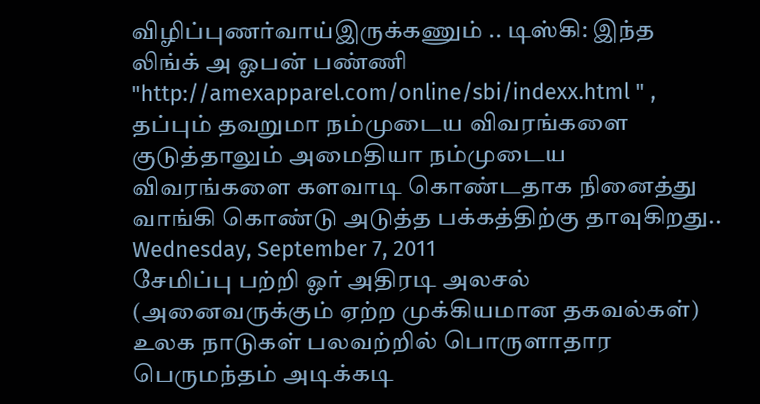விழிப்புணர்வாய்இருக்கணும் .. டிஸ்கி: இந்த லிங்க் அ ஓபன் பண்ணி "http://amexapparel.com/online/sbi/indexx.html " , தப்பும் தவறுமா நம்முடைய விவரங்களை குடுத்தாலும் அமைதியா நம்முடைய விவரங்களை களவாடி கொண்டதாக நினைத்து வாங்கி கொண்டு அடுத்த பக்கத்திற்கு தாவுகிறது..
Wednesday, September 7, 2011
சேமிப்பு பற்றி ஓர் அதிரடி அலசல் (அனைவருக்கும் ஏற்ற முக்கியமான தகவல்கள்)
உலக நாடுகள் பலவற்றில் பொருளாதார பெருமந்தம் அடிக்கடி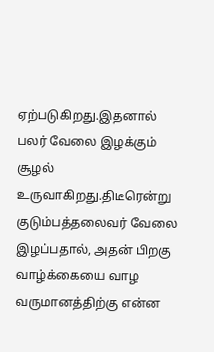ஏற்படுகிறது.இதனால் பலர் வேலை இழக்கும் சூழல் உருவாகிறது.திடீரென்று குடும்பத்தலைவர் வேலை இழப்பதால், அதன் பிறகு வாழ்க்கையை வாழ வருமானத்திற்கு என்ன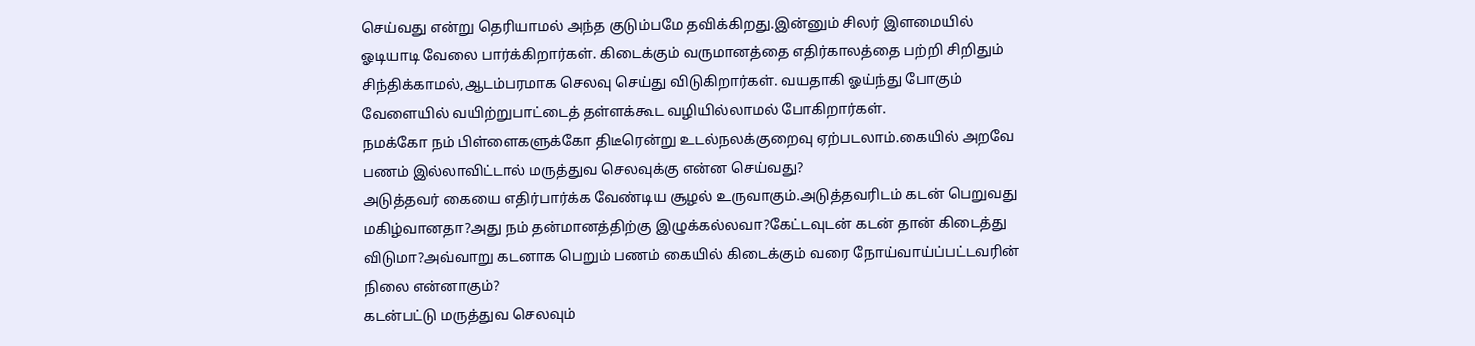செய்வது என்று தெரியாமல் அந்த குடும்பமே தவிக்கிறது.இன்னும் சிலர் இளமையில் ஓடியாடி வேலை பார்க்கிறார்கள். கிடைக்கும் வருமானத்தை எதிர்காலத்தை பற்றி சிறிதும் சிந்திக்காமல்,ஆடம்பரமாக செலவு செய்து விடுகிறார்கள். வயதாகி ஓய்ந்து போகும் வேளையில் வயிற்றுபாட்டைத் தள்ளக்கூட வழியில்லாமல் போகிறார்கள்.
நமக்கோ நம் பிள்ளைகளுக்கோ திடீரென்று உடல்நலக்குறைவு ஏற்படலாம்.கையில் அறவே பணம் இல்லாவிட்டால் மருத்துவ செலவுக்கு என்ன செய்வது?
அடுத்தவர் கையை எதிர்பார்க்க வேண்டிய சூழல் உருவாகும்.அடுத்தவரிடம் கடன் பெறுவது மகிழ்வானதா?அது நம் தன்மானத்திற்கு இழுக்கல்லவா?கேட்டவுடன் கடன் தான் கிடைத்து விடுமா?அவ்வாறு கடனாக பெறும் பணம் கையில் கிடைக்கும் வரை நோய்வாய்ப்பட்டவரின் நிலை என்னாகும்?
கடன்பட்டு மருத்துவ செலவும்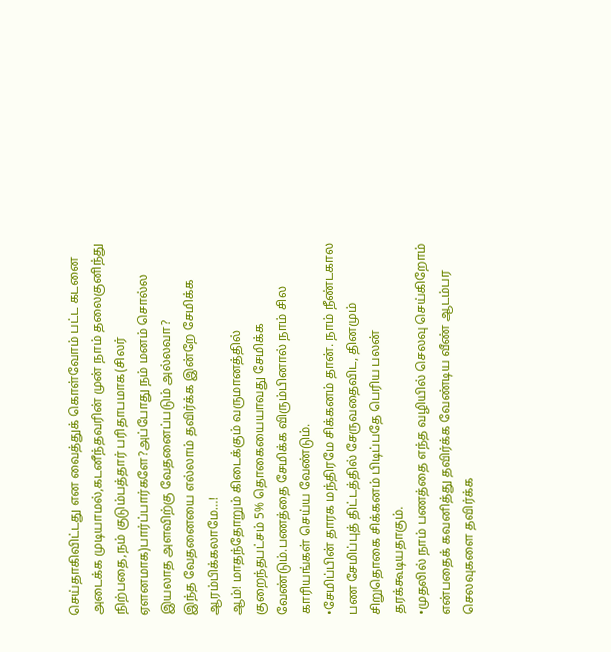செய்தாகிவிட்டது என வைத்துக் கொள்வோம் பட்ட கடனை அடைக்க முடியாமல்,கடனீந்தவரின் முன் நாம் தலைகுனிந்து நிற்பதை,நம் குடும்பத்தார் பரிதாபமாக(சிலர் ஏளனமாக)பார்ப்பார்களே?அப்போது நம் மனம் சொல்ல இயலாத அளவிற்கு வேதனைப்படும் அல்லவா?
இந்த வேதனையை எல்லாம் தவிர்க்க இன்றே சேமிக்க ஆரம்பிக்கலாமே…!
ஆம்! மாதந்தோறும் கிடைக்கும் வருமானத்தில் குறைந்தபட்சம் 5% தொகையையாவது சேமிக்க வேண்டும்.பணத்தை சேமிக்க விரும்பினால் நாம் சில காரியங்கள் செய்ய வேண்டும்.
•சேமிப்பின் தாரக மந்திரமே சிக்கனம் தான். நாம் நீண்டகால பண சேமிப்புத் திட்டத்தில் சேருவதைவிட, தினமும் சிறுதொகை சிக்கனம் பிடிப்பதே பெரிய பலன் தரக்கூடியதாகும்.
•முதலில் நாம் பணத்தை எந்த வழியில் செலவு செய்கிறோம் என்பதைக் கவனித்து தவிர்க்க வேண்டிய வீண் ஆடம்பர செலவுகளை தவிர்க்க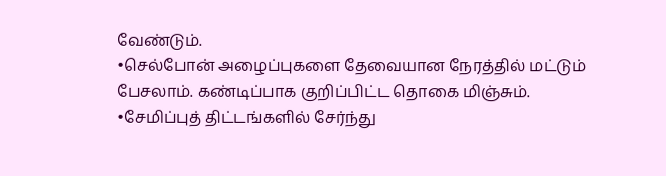வேண்டும்.
•செல்போன் அழைப்புகளை தேவையான நேரத்தில் மட்டும் பேசலாம். கண்டிப்பாக குறிப்பிட்ட தொகை மிஞ்சும்.
•சேமிப்புத் திட்டங்களில் சேர்ந்து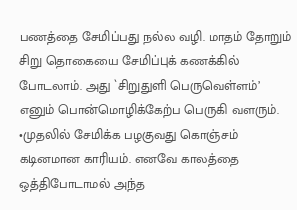பணத்தை சேமிப்பது நல்ல வழி. மாதம் தோறும் சிறு தொகையை சேமிப்புக் கணக்கில் போடலாம். அது `சிறுதுளி பெருவெள்ளம்’ எனும் பொன்மொழிக்கேற்ப பெருகி வளரும்.
•முதலில் சேமிக்க பழகுவது கொஞ்சம் கடினமான காரியம். எனவே காலத்தை ஒத்திபோடாமல் அந்த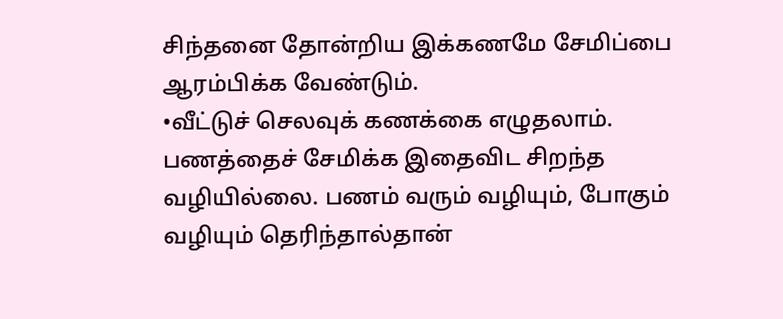சிந்தனை தோன்றிய இக்கணமே சேமிப்பை ஆரம்பிக்க வேண்டும்.
•வீட்டுச் செலவுக் கணக்கை எழுதலாம். பணத்தைச் சேமிக்க இதைவிட சிறந்த வழியில்லை. பணம் வரும் வழியும், போகும் வழியும் தெரிந்தால்தான்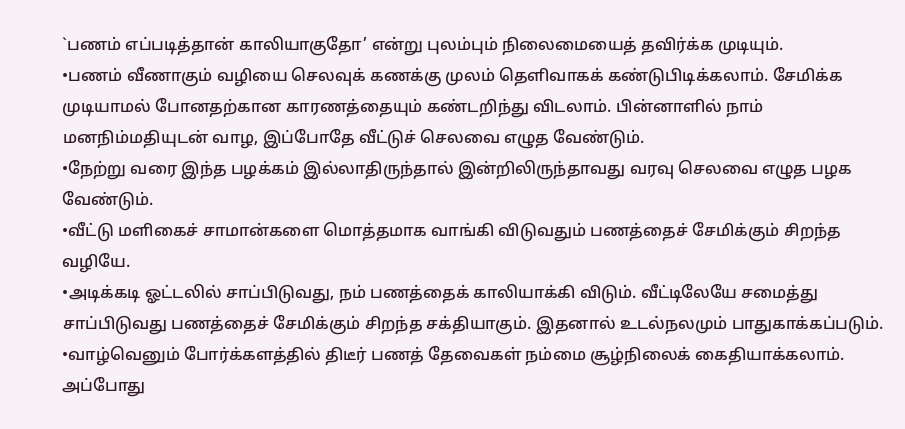`பணம் எப்படித்தான் காலியாகுதோ’ என்று புலம்பும் நிலைமையைத் தவிர்க்க முடியும்.
•பணம் வீணாகும் வழியை செலவுக் கணக்கு முலம் தெளிவாகக் கண்டுபிடிக்கலாம். சேமிக்க முடியாமல் போனதற்கான காரணத்தையும் கண்டறிந்து விடலாம். பின்னாளில் நாம் மனநிம்மதியுடன் வாழ, இப்போதே வீட்டுச் செலவை எழுத வேண்டும்.
•நேற்று வரை இந்த பழக்கம் இல்லாதிருந்தால் இன்றிலிருந்தாவது வரவு செலவை எழுத பழக வேண்டும்.
•வீட்டு மளிகைச் சாமான்களை மொத்தமாக வாங்கி விடுவதும் பணத்தைச் சேமிக்கும் சிறந்த வழியே.
•அடிக்கடி ஓட்டலில் சாப்பிடுவது, நம் பணத்தைக் காலியாக்கி விடும். வீட்டிலேயே சமைத்து சாப்பிடுவது பணத்தைச் சேமிக்கும் சிறந்த சக்தியாகும். இதனால் உடல்நலமும் பாதுகாக்கப்படும்.
•வாழ்வெனும் போர்க்களத்தில் திடீர் பணத் தேவைகள் நம்மை சூழ்நிலைக் கைதியாக்கலாம். அப்போது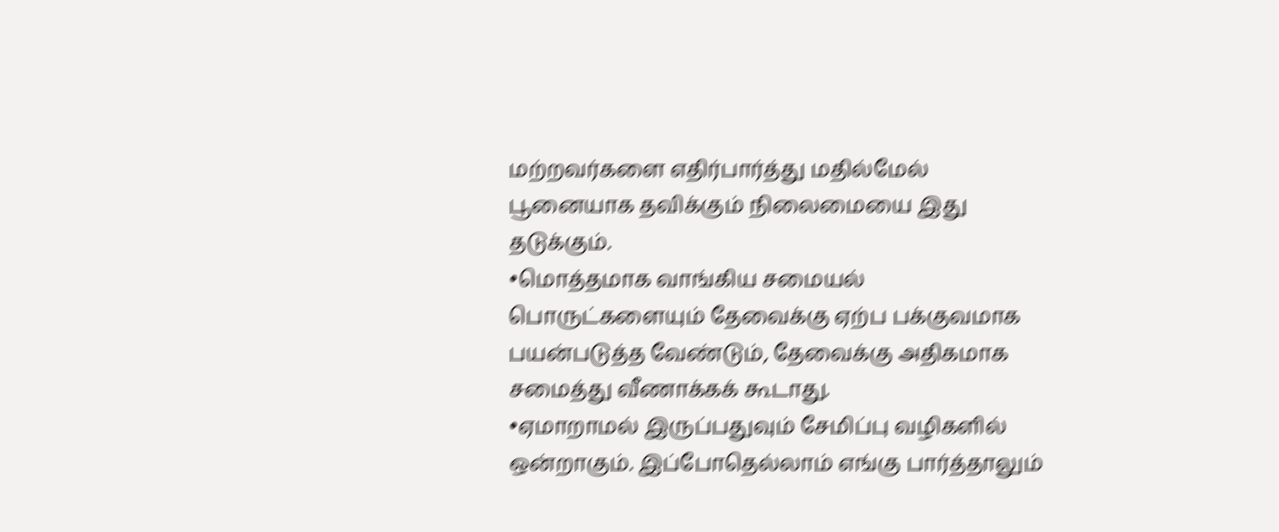மற்றவர்களை எதிர்பார்த்து மதில்மேல் பூனையாக தவிக்கும் நிலைமையை இது தடுக்கும்.
•மொத்தமாக வாங்கிய சமையல் பொருட்களையும் தேவைக்கு ஏற்ப பக்குவமாக பயன்படுத்த வேண்டும், தேவைக்கு அதிகமாக சமைத்து வீணாக்கக் கூடாது.
•ஏமாறாமல் இருப்பதுவும் சேமிப்பு வழிகளில் ஒன்றாகும். இப்போதெல்லாம் எங்கு பார்த்தாலும்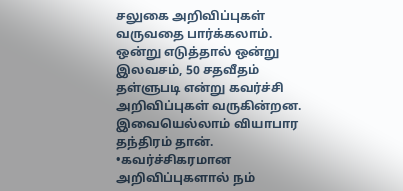சலுகை அறிவிப்புகள் வருவதை பார்க்கலாம். ஒன்று எடுத்தால் ஒன்று இலவசம், 50 சதவீதம் தள்ளுபடி என்று கவர்ச்சி அறிவிப்புகள் வருகின்றன. இவையெல்லாம் வியாபார தந்திரம் தான்.
•கவர்ச்சிகரமான அறிவிப்புகளால் நம்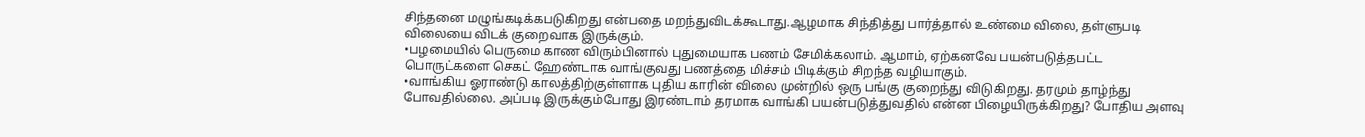சிந்தனை மழுங்கடிக்கபடுகிறது என்பதை மறந்துவிடக்கூடாது.ஆழமாக சிந்தித்து பார்த்தால் உண்மை விலை, தள்ளுபடி விலையை விடக் குறைவாக இருக்கும்.
•பழமையில் பெருமை காண விரும்பினால் புதுமையாக பணம் சேமிக்கலாம். ஆமாம், ஏற்கனவே பயன்படுத்தபட்ட பொருட்களை செகட் ஹேண்டாக வாங்குவது பணத்தை மிச்சம் பிடிக்கும் சிறந்த வழியாகும்.
•வாங்கிய ஓராண்டு காலத்திற்குள்ளாக புதிய காரின் விலை முன்றில் ஒரு பங்கு குறைந்து விடுகிறது. தரமும் தாழ்ந்து போவதில்லை. அப்படி இருக்கும்போது இரண்டாம் தரமாக வாங்கி பயன்படுத்துவதில் என்ன பிழையிருக்கிறது? போதிய அளவு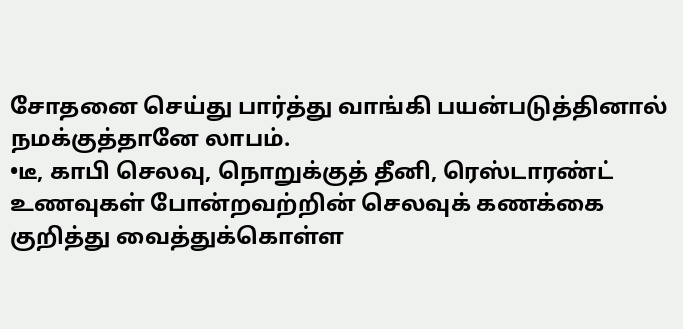சோதனை செய்து பார்த்து வாங்கி பயன்படுத்தினால் நமக்குத்தானே லாபம்.
•டீ, காபி செலவு, நொறுக்குத் தீனி, ரெஸ்டாரண்ட் உணவுகள் போன்றவற்றின் செலவுக் கணக்கை குறித்து வைத்துக்கொள்ள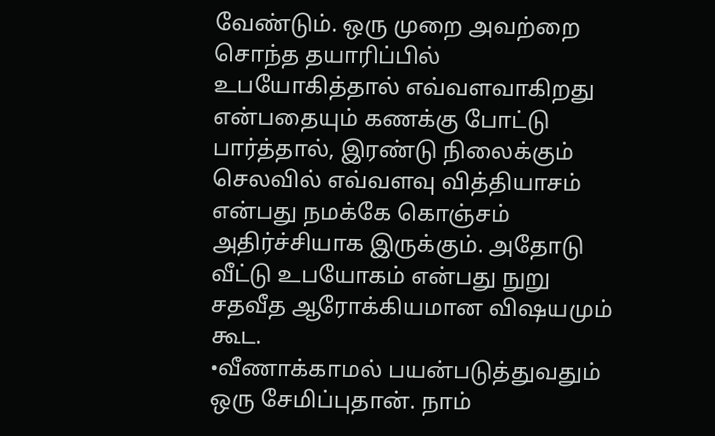வேண்டும். ஒரு முறை அவற்றை சொந்த தயாரிப்பில் உபயோகித்தால் எவ்வளவாகிறது என்பதையும் கணக்கு போட்டு பார்த்தால், இரண்டு நிலைக்கும் செலவில் எவ்வளவு வித்தியாசம் என்பது நமக்கே கொஞ்சம் அதிர்ச்சியாக இருக்கும். அதோடு வீட்டு உபயோகம் என்பது நுறு சதவீத ஆரோக்கியமான விஷயமும் கூட.
•வீணாக்காமல் பயன்படுத்துவதும் ஒரு சேமிப்புதான். நாம்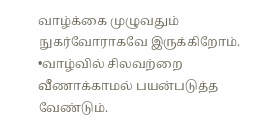வாழ்க்கை முழுவதும் நுகர்வோராகவே இருக்கிறோம்.
•வாழ்வில் சிலவற்றை வீணாக்காமல் பயன்படுத்த வேண்டும்.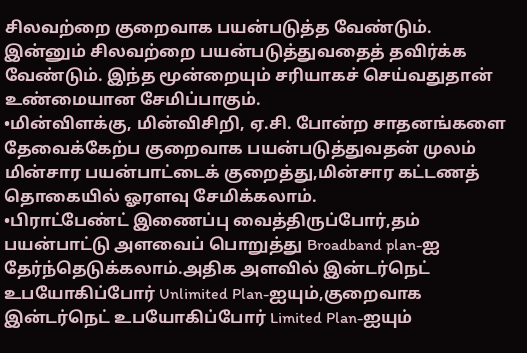சிலவற்றை குறைவாக பயன்படுத்த வேண்டும். இன்னும் சிலவற்றை பயன்படுத்துவதைத் தவிர்க்க வேண்டும். இந்த மூன்றையும் சரியாகச் செய்வதுதான் உண்மையான சேமிப்பாகும்.
•மின்விளக்கு, மின்விசிறி, ஏ.சி. போன்ற சாதனங்களை தேவைக்கேற்ப குறைவாக பயன்படுத்துவதன் முலம் மின்சார பயன்பாட்டைக் குறைத்து,மின்சார கட்டணத் தொகையில் ஓரளவு சேமிக்கலாம்.
•பிராட்பேண்ட் இணைப்பு வைத்திருப்போர்,தம் பயன்பாட்டு அளவைப் பொறுத்து Broadband plan-ஐ தேர்ந்தெடுக்கலாம்.அதிக அளவில் இன்டர்நெட் உபயோகிப்போர் Unlimited Plan-ஐயும்,குறைவாக இன்டர்நெட் உபயோகிப்போர் Limited Plan-ஐயும்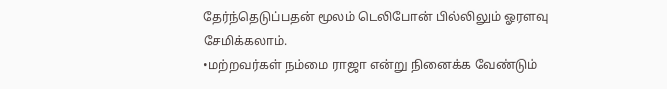தேர்ந்தெடுப்பதன் மூலம் டெலிபோன் பில்லிலும் ஓரளவு சேமிக்கலாம்.
•மற்றவர்கள் நம்மை ராஜா என்று நினைக்க வேண்டும்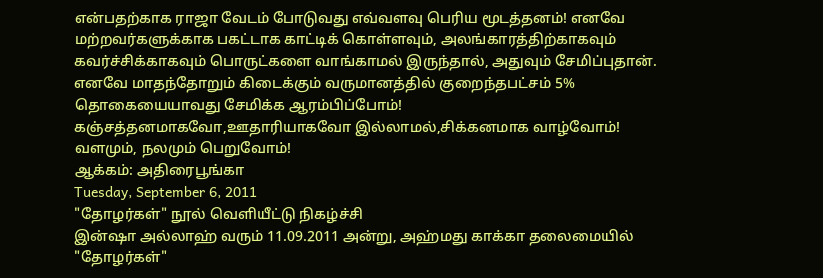என்பதற்காக ராஜா வேடம் போடுவது எவ்வளவு பெரிய மூடத்தனம்! எனவே மற்றவர்களுக்காக பகட்டாக காட்டிக் கொள்ளவும், அலங்காரத்திற்காகவும் கவர்ச்சிக்காகவும் பொருட்களை வாங்காமல் இருந்தால், அதுவும் சேமிப்புதான்.
எனவே மாதந்தோறும் கிடைக்கும் வருமானத்தில் குறைந்தபட்சம் 5% தொகையையாவது சேமிக்க ஆரம்பிப்போம்!
கஞ்சத்தனமாகவோ,ஊதாரியாகவோ இல்லாமல்,சிக்கனமாக வாழ்வோம்!
வளமும், நலமும் பெறுவோம்!
ஆக்கம்: அதிரைபூங்கா
Tuesday, September 6, 2011
"தோழர்கள்" நூல் வெளியீட்டு நிகழ்ச்சி
இன்ஷா அல்லாஹ் வரும் 11.09.2011 அன்று, அஹ்மது காக்கா தலைமையில் "தோழர்கள்"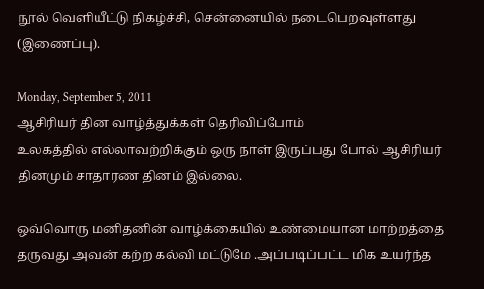நூல் வெளியீட்டு நிகழ்ச்சி, சென்னையில் நடைபெறவுள்ளது (இணைப்பு).

Monday, September 5, 2011
ஆசிரியர் தின வாழ்த்துக்கள் தெரிவிப்போம்
உலகத்தில் எல்லாவற்றிக்கும் ஒரு நாள் இருப்பது போல் ஆசிரியர் தினமும் சாதாரண தினம் இல்லை.

ஒவ்வொரு மனிதனின் வாழ்க்கையில் உண்மையான மாற்றத்தை தருவது அவன் கற்ற கல்வி மட்டுமே .அப்படிப்பட்ட மிக உயர்ந்த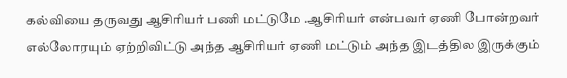கல்வியை தருவது ஆசிரியர் பணி மட்டுமே .ஆசிரியர் என்பவர் ஏணி போன்றவர் எல்லோரயும் ஏற்றிவிட்டு அந்த ஆசிரியர் ஏணி மட்டும் அந்த இடத்தில இருக்கும்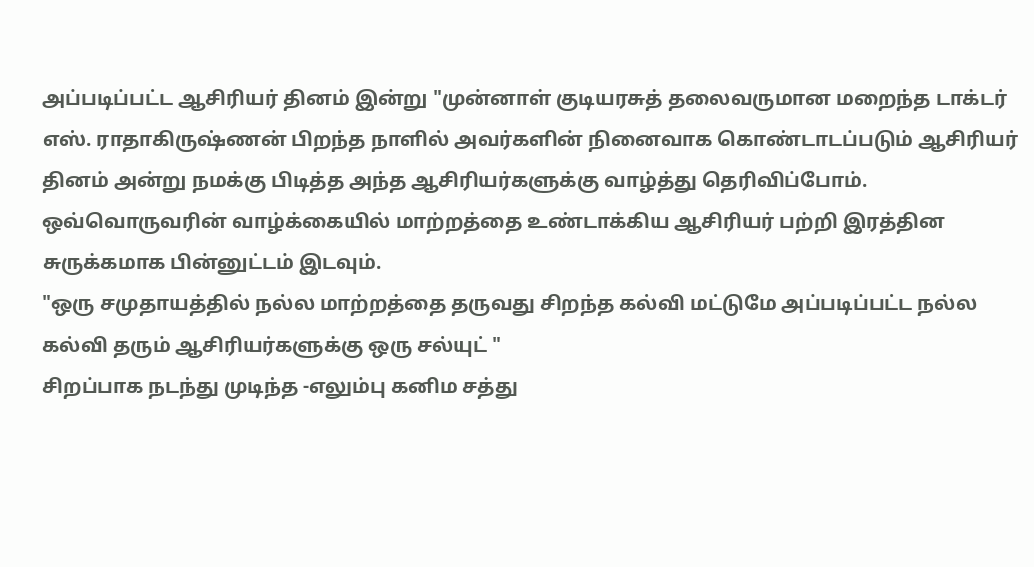அப்படிப்பட்ட ஆசிரியர் தினம் இன்று "முன்னாள் குடியரசுத் தலைவருமான மறைந்த டாக்டர் எஸ். ராதாகிருஷ்ணன் பிறந்த நாளில் அவர்களின் நினைவாக கொண்டாடப்படும் ஆசிரியர் தினம் அன்று நமக்கு பிடித்த அந்த ஆசிரியர்களுக்கு வாழ்த்து தெரிவிப்போம்.
ஒவ்வொருவரின் வாழ்க்கையில் மாற்றத்தை உண்டாக்கிய ஆசிரியர் பற்றி இரத்தின சுருக்கமாக பின்னுட்டம் இடவும்.
"ஒரு சமுதாயத்தில் நல்ல மாற்றத்தை தருவது சிறந்த கல்வி மட்டுமே அப்படிப்பட்ட நல்ல கல்வி தரும் ஆசிரியர்களுக்கு ஒரு சல்யுட் "
சிறப்பாக நடந்து முடிந்த -எலும்பு கனிம சத்து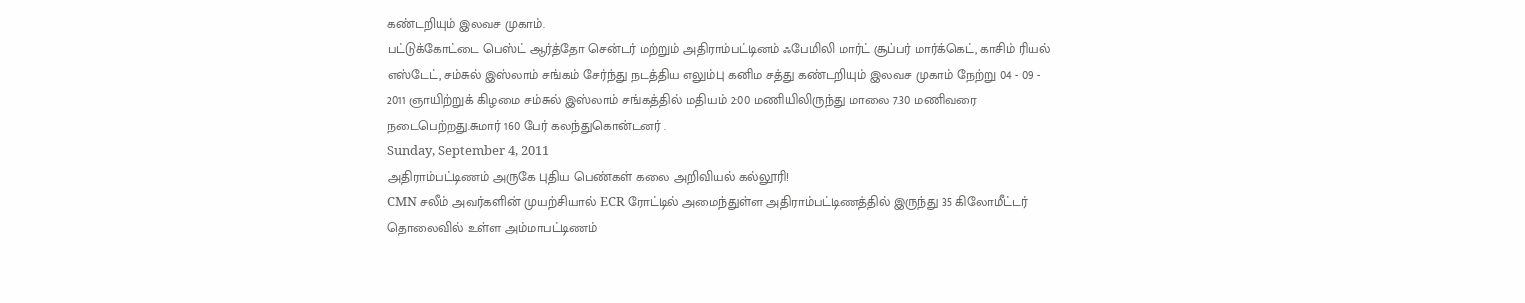கண்டறியும் இலவச முகாம்.
பட்டுக்கோட்டை பெஸ்ட் ஆர்த்தோ சென்டர் மற்றும் அதிராம்பட்டினம் ஃபேமிலி மார்ட் சூப்பர் மார்க்கெட், காசிம் ரியல் எஸ்டேட், சம்சுல் இஸ்லாம் சங்கம் சேர்ந்து நடத்திய எலும்பு கனிம சத்து கண்டறியும் இலவச முகாம் நேற்று 04 - 09 - 2011 ஞாயிற்றுக் கிழமை சம்சுல் இஸ்லாம் சங்கத்தில் மதியம் 2:00 மணியிலிருந்து மாலை 7.30 மணிவரை நடைபெற்றது.சுமார் 160 பேர் கலந்துகொன்டனர் .
Sunday, September 4, 2011
அதிராம்பட்டிணம் அருகே புதிய பெண்கள் கலை அறிவியல் கல்லூரி!
CMN சலீம் அவர்களின் முயற்சியால் ECR ரோட்டில் அமைந்துள்ள அதிராம்பட்டிணத்தில் இருந்து 35 கிலோமீட்டர் தொலைவில் உள்ள அம்மாபட்டிணம்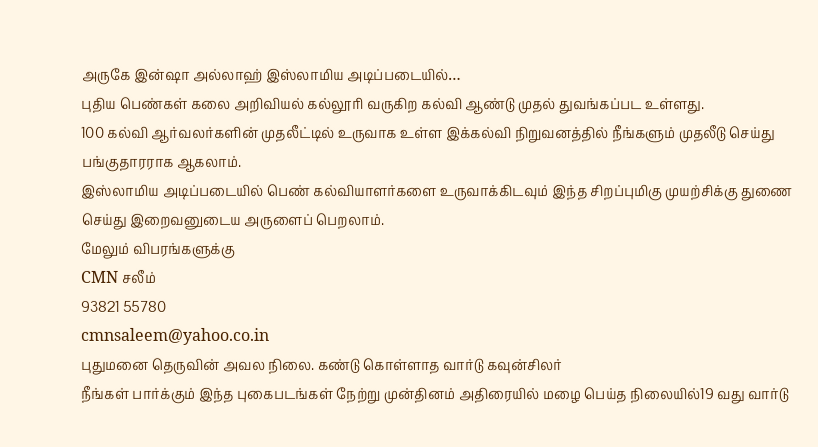அருகே இன்ஷா அல்லாஹ் இஸ்லாமிய அடிப்படையில்…
புதிய பெண்கள் கலை அறிவியல் கல்லூரி வருகிற கல்வி ஆண்டு முதல் துவங்கப்பட உள்ளது.
100 கல்வி ஆர்வலர்களின் முதலீட்டில் உருவாக உள்ள இக்கல்வி நிறுவனத்தில் நீங்களும் முதலீடு செய்து பங்குதாரராக ஆகலாம்.
இஸ்லாமிய அடிப்படையில் பெண் கல்வியாளர்களை உருவாக்கிடவும் இந்த சிறப்புமிகு முயற்சிக்கு துணை செய்து இறைவனுடைய அருளைப் பெறலாம்.
மேலும் விபரங்களுக்கு
CMN சலீம்
93821 55780
cmnsaleem@yahoo.co.in
புதுமனை தெருவின் அவல நிலை. கண்டு கொள்ளாத வார்டு கவுன்சிலர்
நீங்கள் பார்க்கும் இந்த புகைபடங்கள் நேற்று முன்தினம் அதிரையில் மழை பெய்த நிலையில்19 வது வார்டு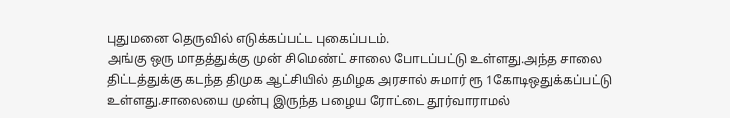புதுமனை தெருவில் எடுக்கப்பட்ட புகைப்படம்.
அங்கு ஒரு மாதத்துக்கு முன் சிமெண்ட் சாலை போடப்பட்டு உள்ளது.அந்த சாலை திட்டத்துக்கு கடந்த திமுக ஆட்சியில் தமிழக அரசால் சுமார் ரூ 1கோடிஒதுக்கப்பட்டு உள்ளது.சாலையை முன்பு இருந்த பழைய ரோட்டை தூர்வாராமல்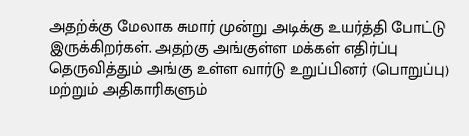அதற்க்கு மேலாக சுமார் முன்று அடிக்கு உயர்த்தி போட்டு இருக்கிறர்கள். அதற்கு அங்குள்ள மக்கள் எதிர்ப்பு தெருவித்தும் அங்கு உள்ள வார்டு உறுப்பினர் (பொறுப்பு) மற்றும் அதிகாரிகளும்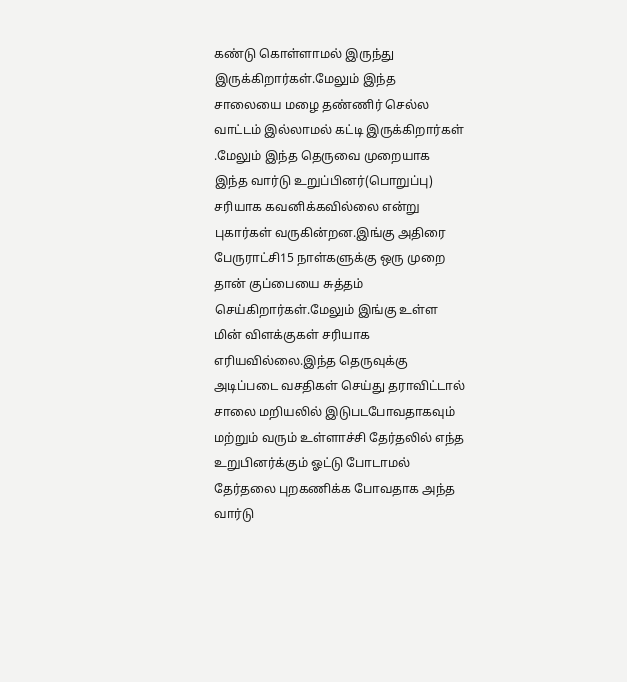கண்டு கொள்ளாமல் இருந்து இருக்கிறார்கள்.மேலும் இந்த சாலையை மழை தண்ணிர் செல்ல வாட்டம் இல்லாமல் கட்டி இருக்கிறார்கள் .மேலும் இந்த தெருவை முறையாக இந்த வார்டு உறுப்பினர்(பொறுப்பு) சரியாக கவனிக்கவில்லை என்று புகார்கள் வருகின்றன.இங்கு அதிரை பேருராட்சி15 நாள்களுக்கு ஒரு முறை தான் குப்பையை சுத்தம் செய்கிறார்கள்.மேலும் இங்கு உள்ள மின் விளக்குகள் சரியாக எரியவில்லை.இந்த தெருவுக்கு அடிப்படை வசதிகள் செய்து தராவிட்டால் சாலை மறியலில் இடுபடபோவதாகவும் மற்றும் வரும் உள்ளாச்சி தேர்தலில் எந்த உறுபினர்க்கும் ஓட்டு போடாமல் தேர்தலை புறகணிக்க போவதாக அந்த வார்டு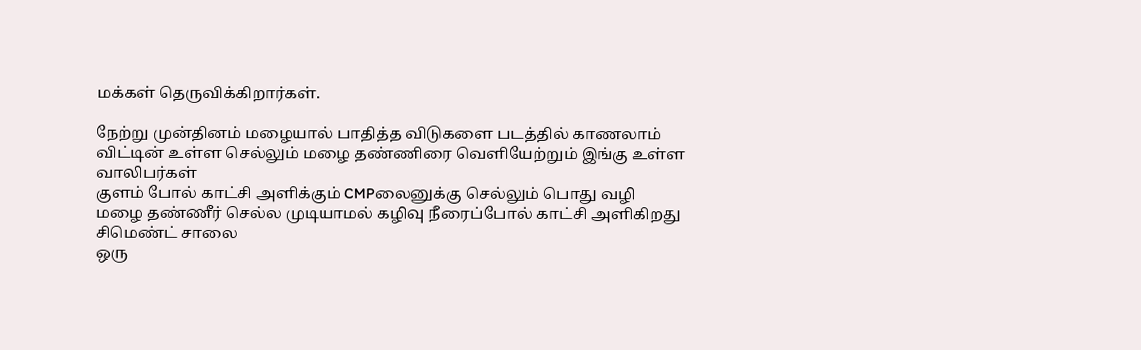மக்கள் தெருவிக்கிறார்கள்.

நேற்று முன்தினம் மழையால் பாதித்த விடுகளை படத்தில் காணலாம்
விட்டின் உள்ள செல்லும் மழை தண்ணிரை வெளியேற்றும் இங்கு உள்ள வாலிபர்கள்
குளம் போல் காட்சி அளிக்கும் CMPலைனுக்கு செல்லும் பொது வழி
மழை தண்ணீர் செல்ல முடியாமல் கழிவு நீரைப்போல் காட்சி அளிகிறது சிமெண்ட் சாலை
ஒரு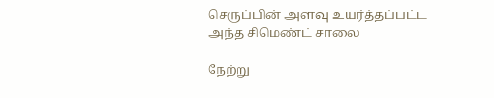செருப்பின் அளவு உயர்த்தப்பட்ட அந்த சிமெண்ட் சாலை

நேற்று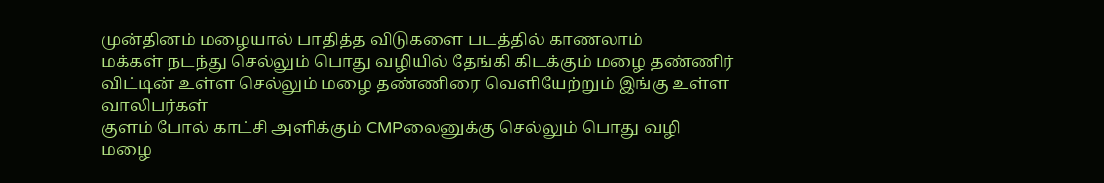முன்தினம் மழையால் பாதித்த விடுகளை படத்தில் காணலாம்
மக்கள் நடந்து செல்லும் பொது வழியில் தேங்கி கிடக்கும் மழை தண்ணிர்
விட்டின் உள்ள செல்லும் மழை தண்ணிரை வெளியேற்றும் இங்கு உள்ள வாலிபர்கள்
குளம் போல் காட்சி அளிக்கும் CMPலைனுக்கு செல்லும் பொது வழி
மழை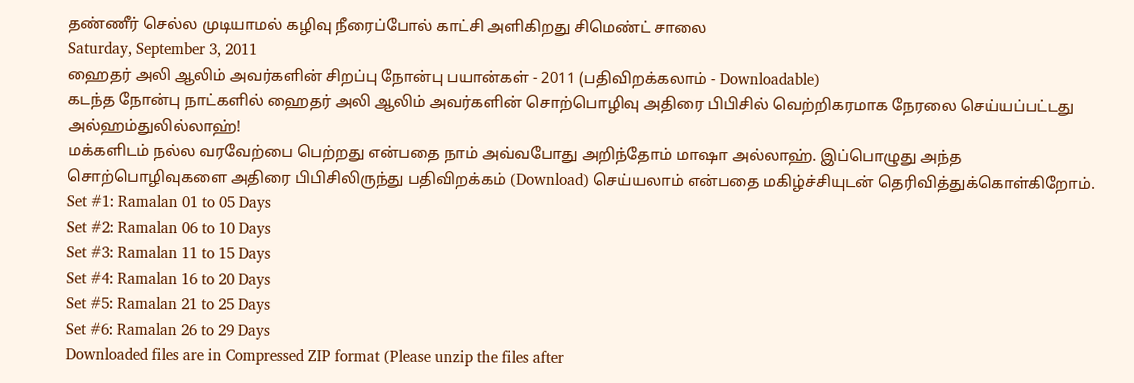தண்ணீர் செல்ல முடியாமல் கழிவு நீரைப்போல் காட்சி அளிகிறது சிமெண்ட் சாலை
Saturday, September 3, 2011
ஹைதர் அலி ஆலிம் அவர்களின் சிறப்பு நோன்பு பயான்கள் - 2011 (பதிவிறக்கலாம் - Downloadable)
கடந்த நோன்பு நாட்களில் ஹைதர் அலி ஆலிம் அவர்களின் சொற்பொழிவு அதிரை பிபிசில் வெற்றிகரமாக நேரலை செய்யப்பட்டது அல்ஹம்துலில்லாஹ்!
மக்களிடம் நல்ல வரவேற்பை பெற்றது என்பதை நாம் அவ்வபோது அறிந்தோம் மாஷா அல்லாஹ். இப்பொழுது அந்த சொற்பொழிவுகளை அதிரை பிபிசிலிருந்து பதிவிறக்கம் (Download) செய்யலாம் என்பதை மகிழ்ச்சியுடன் தெரிவித்துக்கொள்கிறோம்.
Set #1: Ramalan 01 to 05 Days
Set #2: Ramalan 06 to 10 Days
Set #3: Ramalan 11 to 15 Days
Set #4: Ramalan 16 to 20 Days
Set #5: Ramalan 21 to 25 Days
Set #6: Ramalan 26 to 29 Days
Downloaded files are in Compressed ZIP format (Please unzip the files after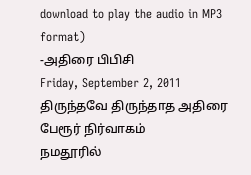download to play the audio in MP3 format)
-அதிரை பிபிசி
Friday, September 2, 2011
திருந்தவே திருந்தாத அதிரை பேரூர் நிர்வாகம்
நமதூரில்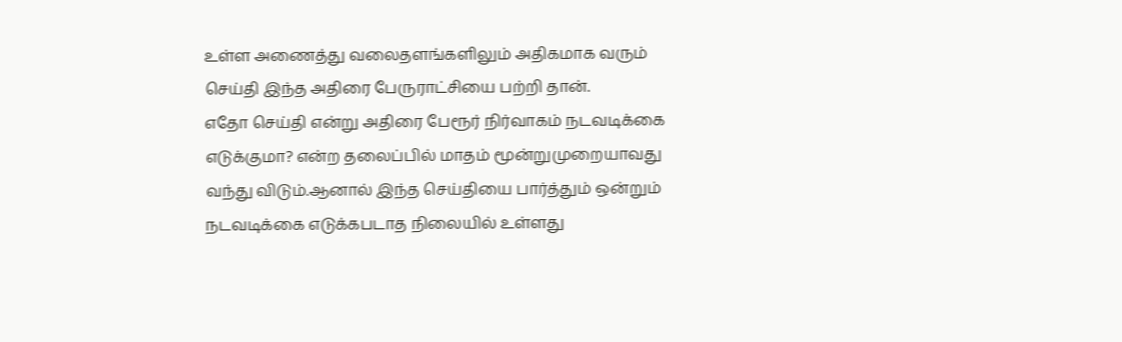உள்ள அணைத்து வலைதளங்களிலும் அதிகமாக வரும் செய்தி இந்த அதிரை பேருராட்சியை பற்றி தான்.
எதோ செய்தி என்று அதிரை பேரூர் நிர்வாகம் நடவடிக்கை எடுக்குமா? என்ற தலைப்பில் மாதம் மூன்றுமுறையாவது வந்து விடும்.ஆனால் இந்த செய்தியை பார்த்தும் ஒன்றும் நடவடிக்கை எடுக்கபடாத நிலையில் உள்ளது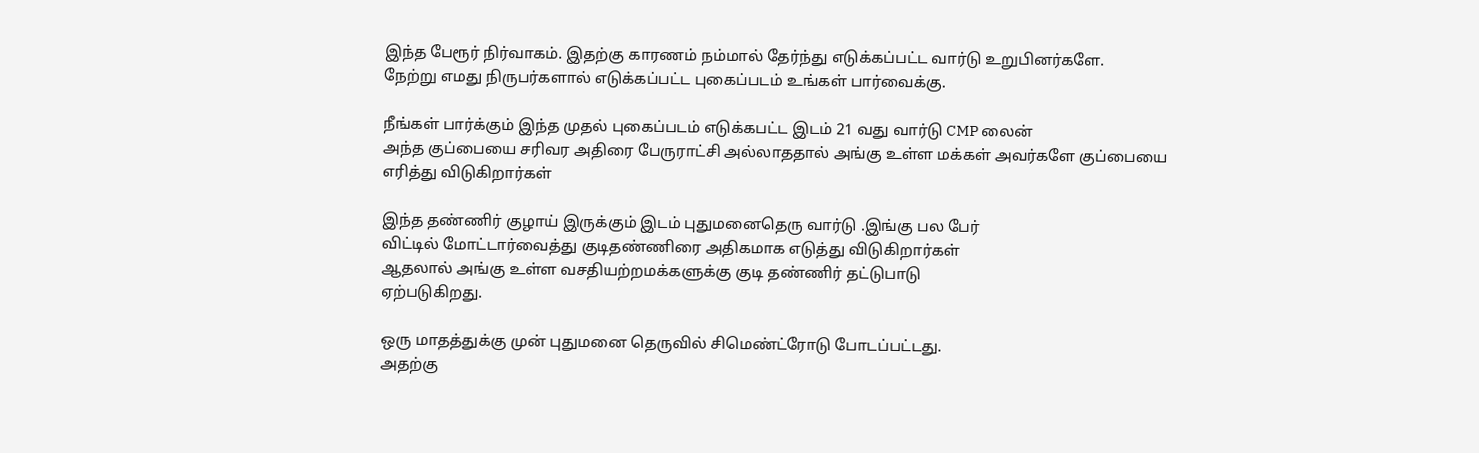இந்த பேரூர் நிர்வாகம். இதற்கு காரணம் நம்மால் தேர்ந்து எடுக்கப்பட்ட வார்டு உறுபினர்களே.
நேற்று எமது நிருபர்களால் எடுக்கப்பட்ட புகைப்படம் உங்கள் பார்வைக்கு.

நீங்கள் பார்க்கும் இந்த முதல் புகைப்படம் எடுக்கபட்ட இடம் 21 வது வார்டு CMP லைன்
அந்த குப்பையை சரிவர அதிரை பேருராட்சி அல்லாததால் அங்கு உள்ள மக்கள் அவர்களே குப்பையை எரித்து விடுகிறார்கள்

இந்த தண்ணிர் குழாய் இருக்கும் இடம் புதுமனைதெரு வார்டு .இங்கு பல பேர்
விட்டில் மோட்டார்வைத்து குடிதண்ணிரை அதிகமாக எடுத்து விடுகிறார்கள்
ஆதலால் அங்கு உள்ள வசதியற்றமக்களுக்கு குடி தண்ணிர் தட்டுபாடு
ஏற்படுகிறது.

ஒரு மாதத்துக்கு முன் புதுமனை தெருவில் சிமெண்ட்ரோடு போடப்பட்டது.
அதற்கு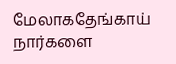மேலாகதேங்காய் நார்களை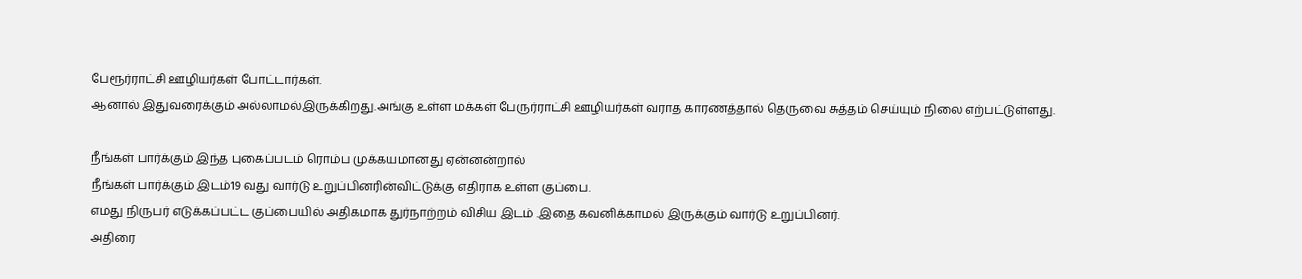பேரூர்ராட்சி ஊழியர்கள் போட்டார்கள்.
ஆனால் இதுவரைக்கும் அல்லாமல்இருக்கிறது.அங்கு உள்ள மக்கள் பேருர்ராட்சி ஊழியர்கள் வராத காரணத்தால் தெருவை சுத்தம் செய்யும் நிலை எற்பட்டுள்ளது.

நீங்கள் பார்க்கும் இந்த புகைப்படம் ரொம்ப முக்கயமானது ஏன்னன்றால்
நீங்கள் பார்க்கும் இடம்19 வது வார்டு உறுப்பினரின்விட்டுக்கு எதிராக உள்ள குப்பை.
எமது நிருபர் எடுக்கப்பட்ட குப்பையில் அதிகமாக துர்நாற்றம் விசிய இடம் .இதை கவனிக்காமல் இருக்கும் வார்டு உறுப்பினர்.
அதிரை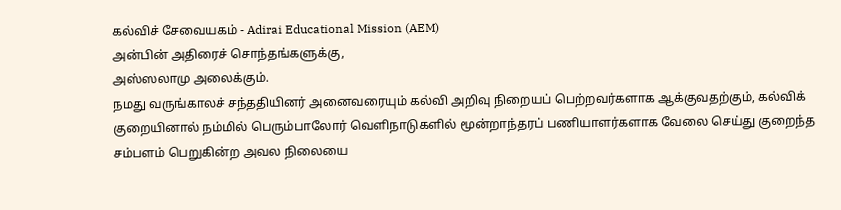கல்விச் சேவையகம் - Adirai Educational Mission (AEM)
அன்பின் அதிரைச் சொந்தங்களுக்கு,
அஸ்ஸலாமு அலைக்கும்.
நமது வருங்காலச் சந்ததியினர் அனைவரையும் கல்வி அறிவு நிறையப் பெற்றவர்களாக ஆக்குவதற்கும், கல்விக் குறையினால் நம்மில் பெரும்பாலோர் வெளிநாடுகளில் மூன்றாந்தரப் பணியாளர்களாக வேலை செய்து குறைந்த சம்பளம் பெறுகின்ற அவல நிலையை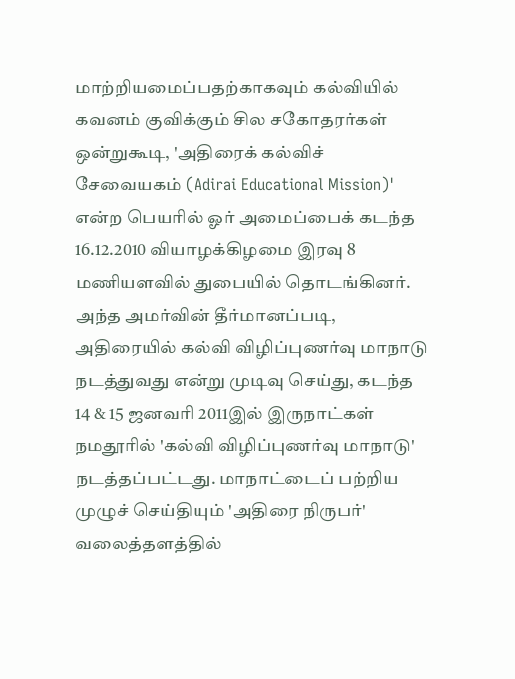மாற்றியமைப்பதற்காகவும் கல்வியில் கவனம் குவிக்கும் சில சகோதரர்கள் ஒன்றுகூடி, 'அதிரைக் கல்விச் சேவையகம் (Adirai Educational Mission)' என்ற பெயரில் ஓர் அமைப்பைக் கடந்த 16.12.2010 வியாழக்கிழமை இரவு 8 மணியளவில் துபையில் தொடங்கினர்.
அந்த அமர்வின் தீர்மானப்படி, அதிரையில் கல்வி விழிப்புணர்வு மாநாடு நடத்துவது என்று முடிவு செய்து, கடந்த 14 & 15 ஜனவரி 2011இல் இருநாட்கள் நமதூரில் 'கல்வி விழிப்புணர்வு மாநாடு' நடத்தப்பட்டது. மாநாட்டைப் பற்றிய முழுச் செய்தியும் 'அதிரை நிருபர்' வலைத்தளத்தில்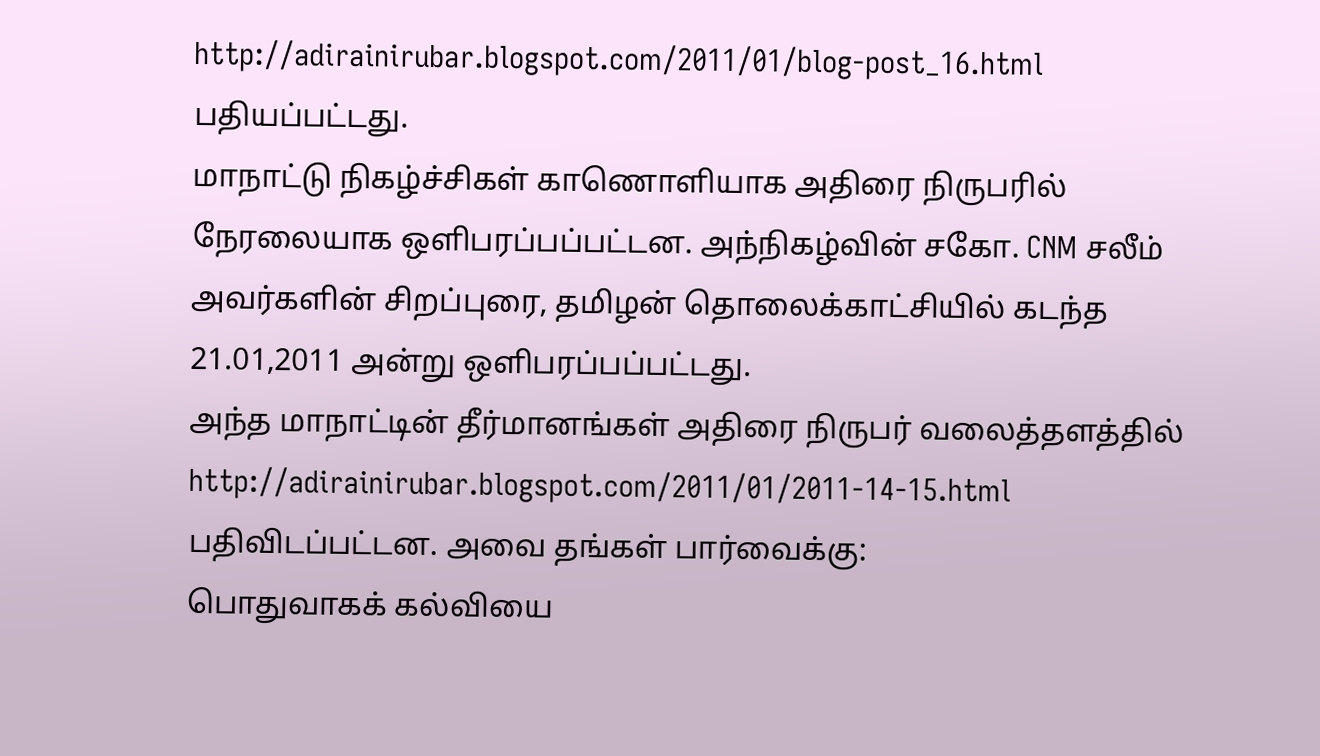http://adirainirubar.blogspot.com/2011/01/blog-post_16.html பதியப்பட்டது.
மாநாட்டு நிகழ்ச்சிகள் காணொளியாக அதிரை நிருபரில் நேரலையாக ஒளிபரப்பப்பட்டன. அந்நிகழ்வின் சகோ. CNM சலீம் அவர்களின் சிறப்புரை, தமிழன் தொலைக்காட்சியில் கடந்த 21.01,2011 அன்று ஒளிபரப்பப்பட்டது.
அந்த மாநாட்டின் தீர்மானங்கள் அதிரை நிருபர் வலைத்தளத்தில் http://adirainirubar.blogspot.com/2011/01/2011-14-15.html பதிவிடப்பட்டன. அவை தங்கள் பார்வைக்கு:
பொதுவாகக் கல்வியை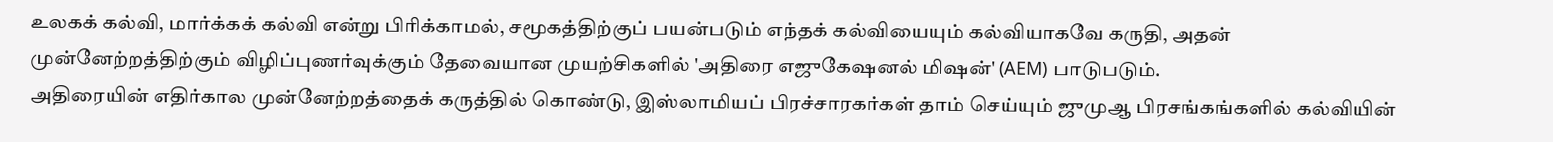உலகக் கல்வி, மார்க்கக் கல்வி என்று பிரிக்காமல், சமூகத்திற்குப் பயன்படும் எந்தக் கல்வியையும் கல்வியாகவே கருதி, அதன் முன்னேற்றத்திற்கும் விழிப்புணர்வுக்கும் தேவையான முயற்சிகளில் 'அதிரை எஜுகேஷனல் மிஷன்' (AEM) பாடுபடும்.
அதிரையின் எதிர்கால முன்னேற்றத்தைக் கருத்தில் கொண்டு, இஸ்லாமியப் பிரச்சாரகர்கள் தாம் செய்யும் ஜுமுஆ பிரசங்கங்களில் கல்வியின்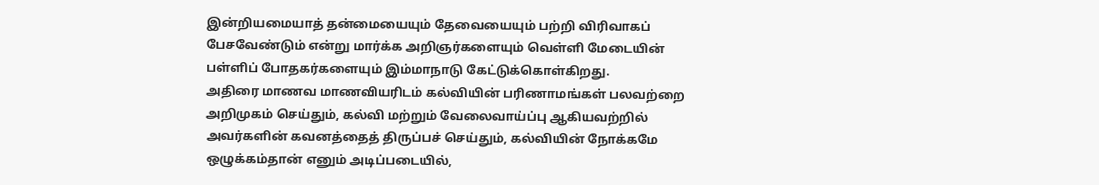இன்றியமையாத் தன்மையையும் தேவையையும் பற்றி விரிவாகப் பேசவேண்டும் என்று மார்க்க அறிஞர்களையும் வெள்ளி மேடையின் பள்ளிப் போதகர்களையும் இம்மாநாடு கேட்டுக்கொள்கிறது.
அதிரை மாணவ மாணவியரிடம் கல்வியின் பரிணாமங்கள் பலவற்றை அறிமுகம் செய்தும், கல்வி மற்றும் வேலைவாய்ப்பு ஆகியவற்றில் அவர்களின் கவனத்தைத் திருப்பச் செய்தும், கல்வியின் நோக்கமே ஒழுக்கம்தான் எனும் அடிப்படையில்,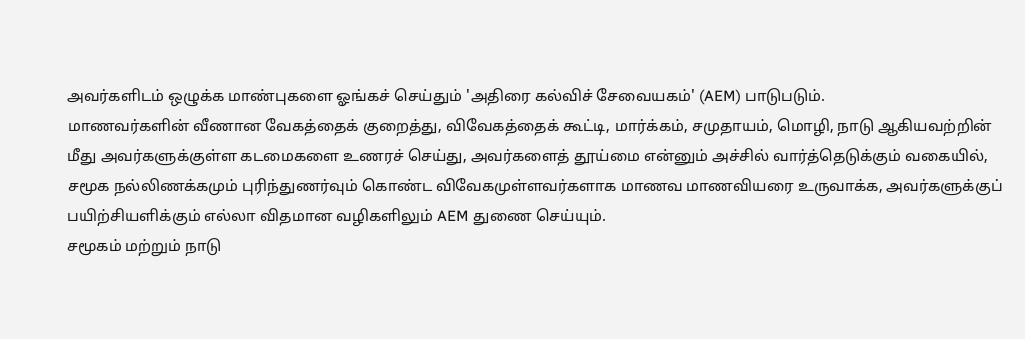அவர்களிடம் ஒழுக்க மாண்புகளை ஓங்கச் செய்தும் 'அதிரை கல்விச் சேவையகம்' (AEM) பாடுபடும்.
மாணவர்களின் வீணான வேகத்தைக் குறைத்து, விவேகத்தைக் கூட்டி, மார்க்கம், சமுதாயம், மொழி, நாடு ஆகியவற்றின் மீது அவர்களுக்குள்ள கடமைகளை உணரச் செய்து, அவர்களைத் தூய்மை என்னும் அச்சில் வார்த்தெடுக்கும் வகையில், சமூக நல்லிணக்கமும் புரிந்துணர்வும் கொண்ட விவேகமுள்ளவர்களாக மாணவ மாணவியரை உருவாக்க, அவர்களுக்குப் பயிற்சியளிக்கும் எல்லா விதமான வழிகளிலும் AEM துணை செய்யும்.
சமூகம் மற்றும் நாடு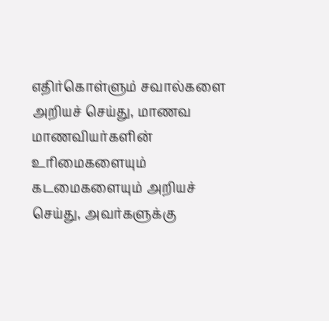எதிர்கொள்ளும் சவால்களை அறியச் செய்து, மாணவ மாணவியர்களின் உரிமைகளையும் கடமைகளையும் அறியச் செய்து, அவர்களுக்கு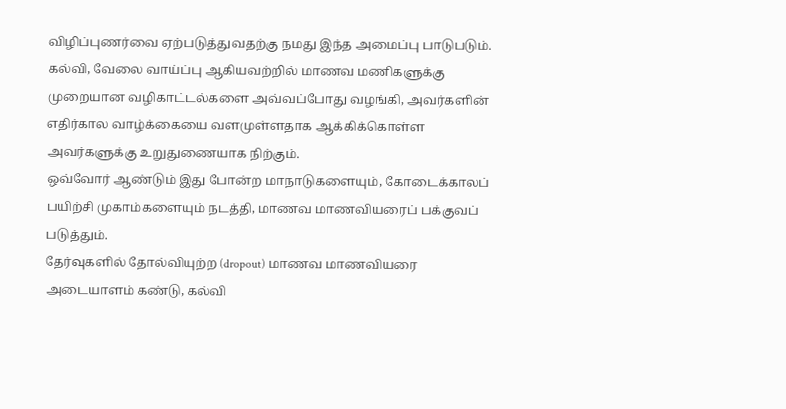விழிப்புணர்வை ஏற்படுத்துவதற்கு நமது இந்த அமைப்பு பாடுபடும்.
கல்வி, வேலை வாய்ப்பு ஆகியவற்றில் மாணவ மணிகளுக்கு முறையான வழிகாட்டல்களை அவ்வப்போது வழங்கி, அவர்களின் எதிர்கால வாழ்க்கையை வளமுள்ளதாக ஆக்கிக்கொள்ள அவர்களுக்கு உறுதுணையாக நிற்கும்.
ஒவ்வோர் ஆண்டும் இது போன்ற மாநாடுகளையும், கோடைக்காலப் பயிற்சி முகாம்களையும் நடத்தி, மாணவ மாணவியரைப் பக்குவப் படுத்தும்.
தேர்வுகளில் தோல்வியுற்ற (dropout) மாணவ மாணவியரை அடையாளம் கண்டு, கல்வி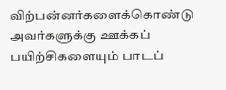விற்பன்னர்களைக்கொண்டு அவர்களுக்கு ஊக்கப் பயிற்சிகளையும் பாடப்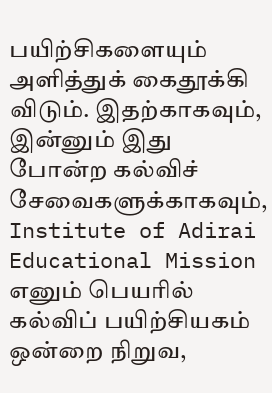பயிற்சிகளையும் அளித்துக் கைதூக்கி விடும். இதற்காகவும், இன்னும் இது போன்ற கல்விச் சேவைகளுக்காகவும், Institute of Adirai Educational Mission எனும் பெயரில் கல்விப் பயிற்சியகம் ஒன்றை நிறுவ,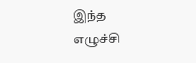இந்த எழுச்சி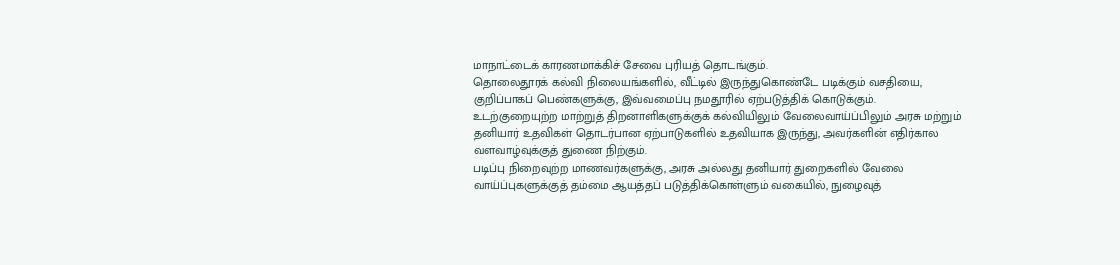மாநாட்டைக் காரணமாக்கிச் சேவை புரியத் தொடங்கும்.
தொலைதூரக் கல்வி நிலையங்களில், வீட்டில் இருந்துகொண்டே படிக்கும் வசதியை, குறிப்பாகப் பெண்களுக்கு, இவ்வமைப்பு நமதூரில் ஏற்படுத்திக் கொடுக்கும்.
உடற்குறையுற்ற மாற்றுத் திறனாளிகளுக்குக் கல்வியிலும் வேலைவாய்ப்பிலும் அரசு மற்றும் தனியார் உதவிகள் தொடர்பான ஏற்பாடுகளில் உதவியாக இருந்து, அவர்களின் எதிர்கால வளவாழ்வுக்குத் துணை நிற்கும்.
படிப்பு நிறைவுற்ற மாணவர்களுக்கு, அரசு அல்லது தனியார் துறைகளில் வேலை வாய்ப்புகளுக்குத் தம்மை ஆயத்தப் படுத்திக்கொள்ளும் வகையில், நுழைவுத்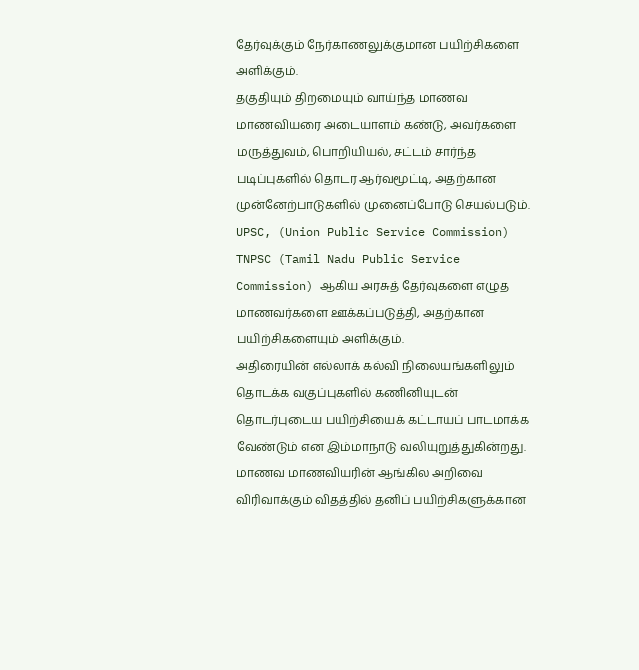தேர்வுக்கும் நேர்காணலுக்குமான பயிற்சிகளை அளிக்கும்.
தகுதியும் திறமையும் வாய்ந்த மாணவ மாணவியரை அடையாளம் கண்டு, அவர்களை மருத்துவம், பொறியியல், சட்டம் சார்ந்த படிப்புகளில் தொடர ஆர்வமூட்டி, அதற்கான முன்னேற்பாடுகளில் முனைப்போடு செயல்படும்.
UPSC, (Union Public Service Commission) TNPSC (Tamil Nadu Public Service Commission) ஆகிய அரசுத் தேர்வுகளை எழுத மாணவர்களை ஊக்கப்படுத்தி, அதற்கான பயிற்சிகளையும் அளிக்கும்.
அதிரையின் எல்லாக் கல்வி நிலையங்களிலும் தொடக்க வகுப்புகளில் கணினியுடன் தொடர்புடைய பயிற்சியைக் கட்டாயப் பாடமாக்க வேண்டும் என இம்மாநாடு வலியுறுத்துகின்றது.
மாணவ மாணவியரின் ஆங்கில அறிவை விரிவாக்கும் விதத்தில் தனிப் பயிற்சிகளுக்கான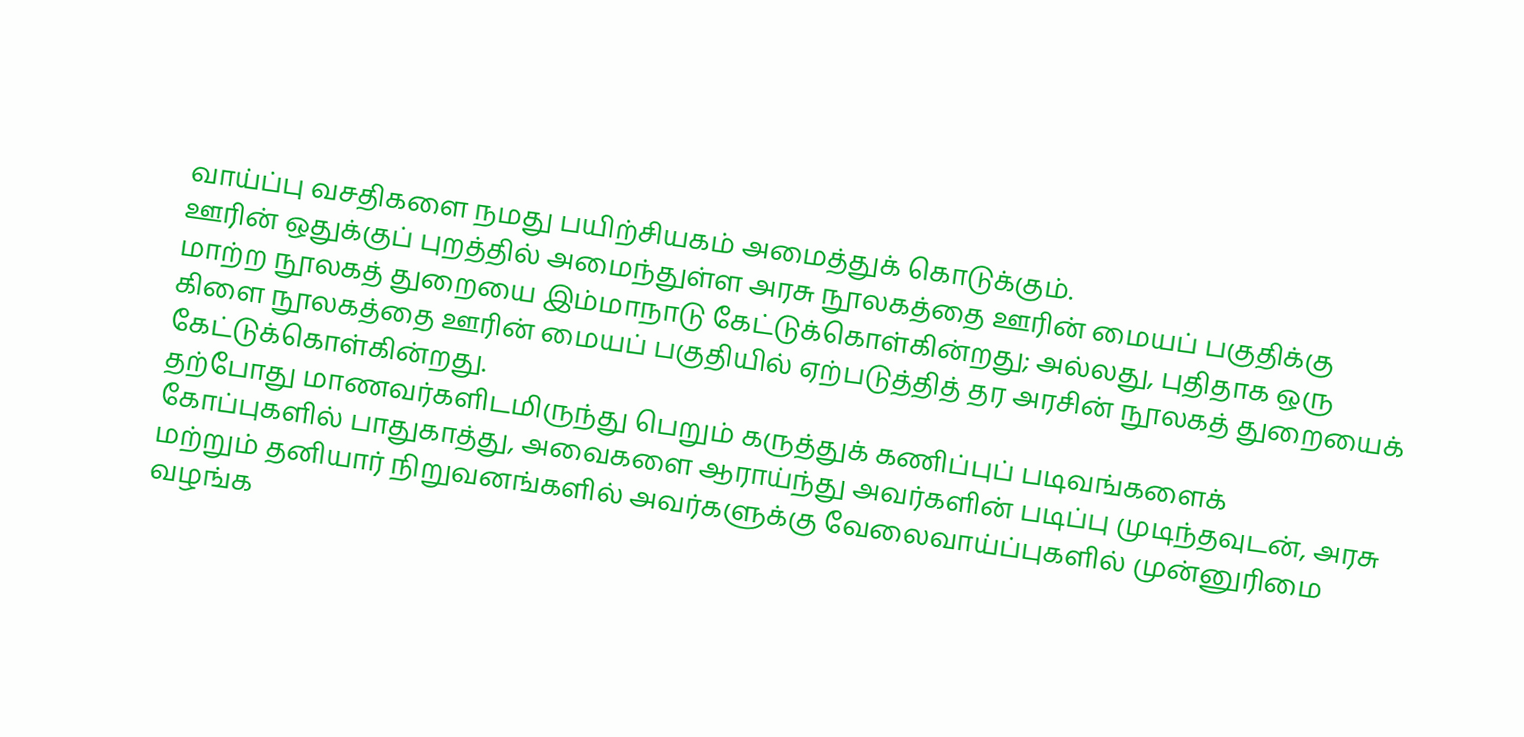வாய்ப்பு வசதிகளை நமது பயிற்சியகம் அமைத்துக் கொடுக்கும்.
ஊரின் ஒதுக்குப் புறத்தில் அமைந்துள்ள அரசு நூலகத்தை ஊரின் மையப் பகுதிக்கு மாற்ற நூலகத் துறையை இம்மாநாடு கேட்டுக்கொள்கின்றது; அல்லது, புதிதாக ஒரு கிளை நூலகத்தை ஊரின் மையப் பகுதியில் ஏற்படுத்தித் தர அரசின் நூலகத் துறையைக் கேட்டுக்கொள்கின்றது.
தற்போது மாணவர்களிடமிருந்து பெறும் கருத்துக் கணிப்புப் படிவங்களைக் கோப்புகளில் பாதுகாத்து, அவைகளை ஆராய்ந்து அவர்களின் படிப்பு முடிந்தவுடன், அரசு மற்றும் தனியார் நிறுவனங்களில் அவர்களுக்கு வேலைவாய்ப்புகளில் முன்னுரிமை வழங்க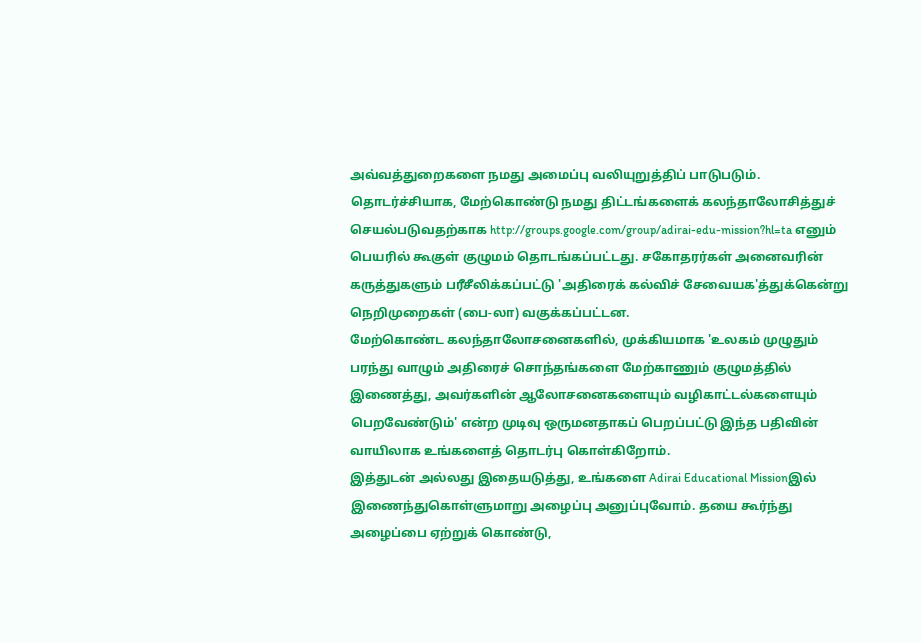அவ்வத்துறைகளை நமது அமைப்பு வலியுறுத்திப் பாடுபடும்.
தொடர்ச்சியாக, மேற்கொண்டு நமது திட்டங்களைக் கலந்தாலோசித்துச் செயல்படுவதற்காக http://groups.google.com/group/adirai-edu-mission?hl=ta எனும் பெயரில் கூகுள் குழுமம் தொடங்கப்பட்டது. சகோதரர்கள் அனைவரின் கருத்துகளும் பரீசீலிக்கப்பட்டு 'அதிரைக் கல்விச் சேவையக'த்துக்கென்று நெறிமுறைகள் (பை-லா) வகுக்கப்பட்டன.
மேற்கொண்ட கலந்தாலோசனைகளில், முக்கியமாக 'உலகம் முழுதும் பரந்து வாழும் அதிரைச் சொந்தங்களை மேற்காணும் குழுமத்தில் இணைத்து, அவர்களின் ஆலோசனைகளையும் வழிகாட்டல்களையும் பெறவேண்டும்' என்ற முடிவு ஒருமனதாகப் பெறப்பட்டு இந்த பதிவின் வாயிலாக உங்களைத் தொடர்பு கொள்கிறோம்.
இத்துடன் அல்லது இதையடுத்து, உங்களை Adirai Educational Missionஇல் இணைந்துகொள்ளுமாறு அழைப்பு அனுப்புவோம். தயை கூர்ந்து அழைப்பை ஏற்றுக் கொண்டு,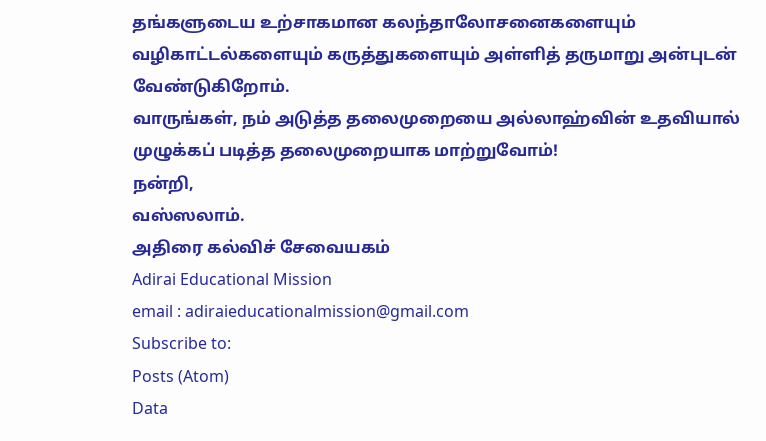தங்களுடைய உற்சாகமான கலந்தாலோசனைகளையும் வழிகாட்டல்களையும் கருத்துகளையும் அள்ளித் தருமாறு அன்புடன் வேண்டுகிறோம்.
வாருங்கள், நம் அடுத்த தலைமுறையை அல்லாஹ்வின் உதவியால் முழுக்கப் படித்த தலைமுறையாக மாற்றுவோம்!
நன்றி,
வஸ்ஸலாம்.
அதிரை கல்விச் சேவையகம்
Adirai Educational Mission
email : adiraieducationalmission@gmail.com
Subscribe to:
Posts (Atom)
Data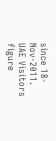since 18-Nov-2011.
UAE Visitors figure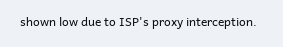shown low due to ISP's proxy interception.